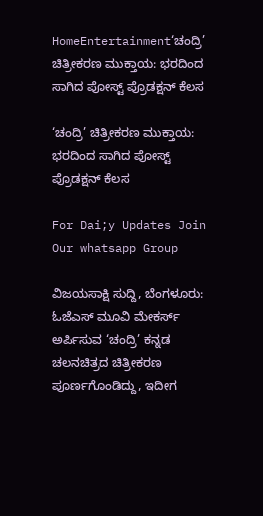HomeEntertainment‘ಚಂದ್ರಿ’ ಚಿತ್ರೀಕರಣ ಮುಕ್ತಾಯ: ಭರದಿಂದ ಸಾಗಿದ ಪೋಸ್ಟ್‌ ಪ್ರೊಡಕ್ಷನ್‌ ಕೆಲಸ

‘ಚಂದ್ರಿ’ ಚಿತ್ರೀಕರಣ ಮುಕ್ತಾಯ: ಭರದಿಂದ ಸಾಗಿದ ಪೋಸ್ಟ್‌ ಪ್ರೊಡಕ್ಷನ್‌ ಕೆಲಸ

For Dai;y Updates Join Our whatsapp Group

ವಿಜಯಸಾಕ್ಷಿ ಸುದ್ದಿ, ಬೆಂಗಳೂರು: ಓಜೆಎಸ್ ಮೂವಿ ಮೇಕರ್ಸ್ ಅರ್ಪಿಸುವ ‘ಚಂದ್ರಿ’ ಕನ್ನಡ ಚಲನಚಿತ್ರದ ಚಿತ್ರೀಕರಣ ಪೂರ್ಣಗೊಂಡಿದ್ದು, ಇದೀಗ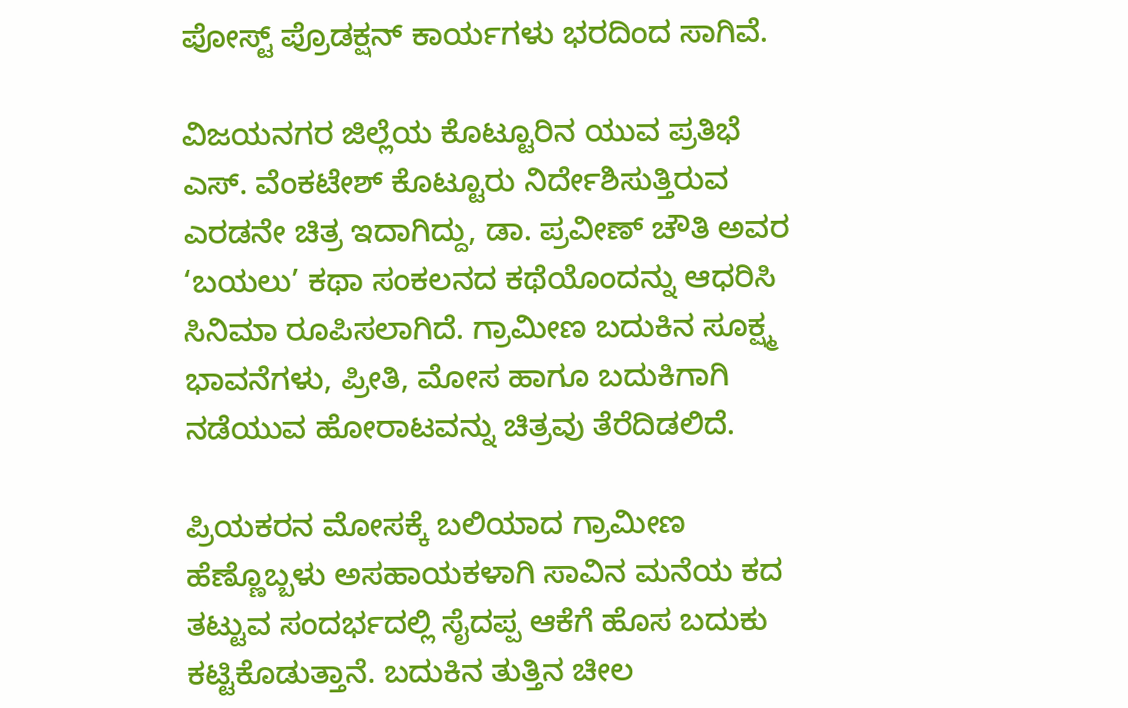ಪೋಸ್ಟ್‌ ಪ್ರೊಡಕ್ಷನ್‌ ಕಾರ್ಯಗಳು ಭರದಿಂದ ಸಾಗಿವೆ.

ವಿಜಯನಗರ ಜಿಲ್ಲೆಯ ಕೊಟ್ಟೂರಿನ ಯುವ ಪ್ರತಿಭೆ ಎಸ್. ವೆಂಕಟೇಶ್ ಕೊಟ್ಟೂರು ನಿರ್ದೇಶಿಸುತ್ತಿರುವ ಎರಡನೇ ಚಿತ್ರ ಇದಾಗಿದ್ದು, ಡಾ. ಪ್ರವೀಣ್ ಚೌತಿ ಅವರ ‘ಬಯಲು’ ಕಥಾ ಸಂಕಲನದ ಕಥೆಯೊಂದನ್ನು ಆಧರಿಸಿ ಸಿನಿಮಾ ರೂಪಿಸಲಾಗಿದೆ. ಗ್ರಾಮೀಣ ಬದುಕಿನ ಸೂಕ್ಷ್ಮ ಭಾವನೆಗಳು, ಪ್ರೀತಿ, ಮೋಸ ಹಾಗೂ ಬದುಕಿಗಾಗಿ ನಡೆಯುವ ಹೋರಾಟವನ್ನು ಚಿತ್ರವು ತೆರೆದಿಡಲಿದೆ.

ಪ್ರಿಯಕರನ ಮೋಸಕ್ಕೆ ಬಲಿಯಾದ ಗ್ರಾಮೀಣ ಹೆಣ್ಣೊಬ್ಬಳು ಅಸಹಾಯಕಳಾಗಿ ಸಾವಿನ ಮನೆಯ ಕದ ತಟ್ಟುವ ಸಂದರ್ಭದಲ್ಲಿ ಸೈದಪ್ಪ ಆಕೆಗೆ ಹೊಸ ಬದುಕು ಕಟ್ಟಿಕೊಡುತ್ತಾನೆ. ಬದುಕಿನ ತುತ್ತಿನ ಚೀಲ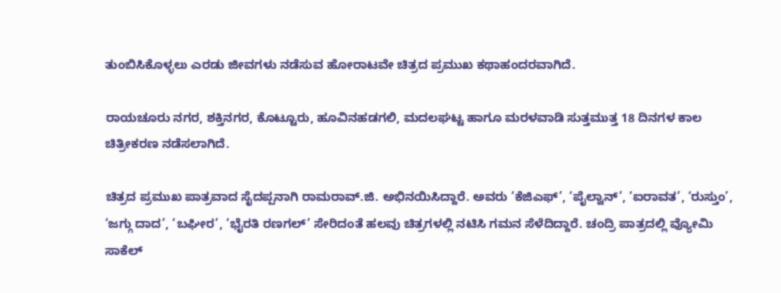ತುಂಬಿಸಿಕೊಳ್ಳಲು ಎರಡು ಜೀವಗಳು ನಡೆಸುವ ಹೋರಾಟವೇ ಚಿತ್ರದ ಪ್ರಮುಖ ಕಥಾಹಂದರವಾಗಿದೆ.

ರಾಯಚೂರು ನಗರ, ಶಕ್ತಿನಗರ, ಕೊಟ್ಟೂರು, ಹೂವಿನಹಡಗಲಿ, ಮದಲಘಟ್ಟ ಹಾಗೂ ಮರಳವಾಡಿ ಸುತ್ತಮುತ್ತ 18 ದಿನಗಳ ಕಾಲ ಚಿತ್ರೀಕರಣ ನಡೆಸಲಾಗಿದೆ.

ಚಿತ್ರದ ಪ್ರಮುಖ ಪಾತ್ರವಾದ ಸೈದಪ್ಪನಾಗಿ ರಾಮರಾವ್.ಜಿ. ಅಭಿನಯಿಸಿದ್ದಾರೆ. ಅವರು ‘ಕೆಜಿಎಫ್’, ‘ಪೈಲ್ವಾನ್’, ‘ಐರಾವತ’, ‘ರುಸ್ತುಂ’, ‘ಜಗ್ಗು ದಾದ’, ‘ಬಘೀರ’, ‘ಭೈರತಿ ರಣಗಲ್’ ಸೇರಿದಂತೆ ಹಲವು ಚಿತ್ರಗಳಲ್ಲಿ ನಟಿಸಿ ಗಮನ ಸೆಳೆದಿದ್ದಾರೆ. ಚಂದ್ರಿ ಪಾತ್ರದಲ್ಲಿ ವ್ಯೋಮಿ ಸಾಕೆಲ್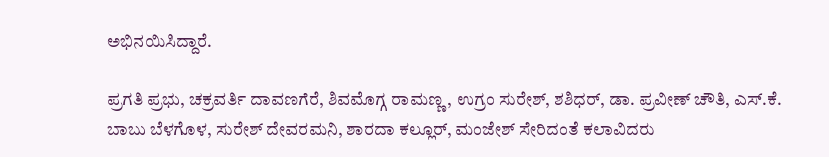ಅಭಿನಯಿಸಿದ್ದಾರೆ.

ಪ್ರಗತಿ ಪ್ರಭು, ಚಕ್ರವರ್ತಿ ದಾವಣಗೆರೆ, ಶಿವಮೊಗ್ಗ ರಾಮಣ್ಣ, ಉಗ್ರಂ ಸುರೇಶ್, ಶಶಿಧರ್, ಡಾ. ಪ್ರವೀಣ್ ಚೌತಿ, ಎಸ್.ಕೆ. ಬಾಬು ಬೆಳಗೊಳ, ಸುರೇಶ್ ದೇವರಮನಿ, ಶಾರದಾ ಕಲ್ಲೂರ್, ಮಂಜೇಶ್ ಸೇರಿದಂತೆ ಕಲಾವಿದರು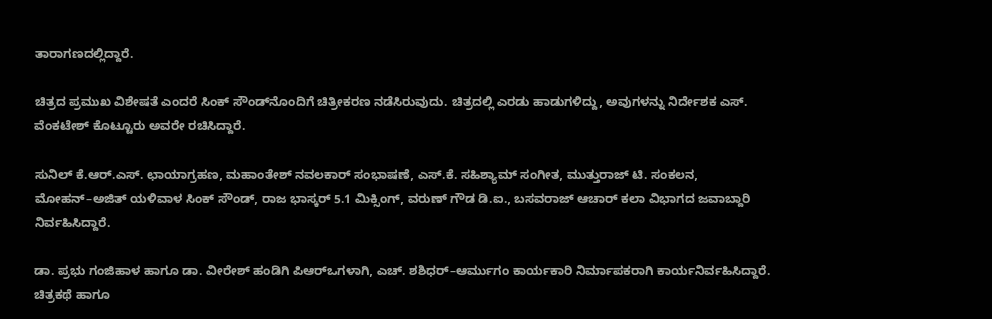ತಾರಾಗಣದಲ್ಲಿದ್ದಾರೆ.

ಚಿತ್ರದ ಪ್ರಮುಖ ವಿಶೇಷತೆ ಎಂದರೆ ಸಿಂಕ್ ಸೌಂಡ್‌ನೊಂದಿಗೆ ಚಿತ್ರೀಕರಣ ನಡೆಸಿರುವುದು. ಚಿತ್ರದಲ್ಲಿ ಎರಡು ಹಾಡುಗಳಿದ್ದು, ಅವುಗಳನ್ನು ನಿರ್ದೇಶಕ ಎಸ್. ವೆಂಕಟೇಶ್ ಕೊಟ್ಟೂರು ಅವರೇ ರಚಿಸಿದ್ದಾರೆ.

ಸುನಿಲ್ ಕೆ.ಆರ್.ಎಸ್. ಛಾಯಾಗ್ರಹಣ, ಮಹಾಂತೇಶ್ ನವಲಕಾರ್ ಸಂಭಾಷಣೆ, ಎಸ್.ಕೆ. ಸಹಿಶ್ಯಾಮ್ ಸಂಗೀತ, ಮುತ್ತುರಾಜ್ ಟಿ. ಸಂಕಲನ, ಮೋಹನ್–ಅಜಿತ್ ಯಳಿವಾಳ ಸಿಂಕ್ ಸೌಂಡ್, ರಾಜ ಭಾಸ್ಕರ್ 5.1 ಮಿಕ್ಸಿಂಗ್, ವರುಣ್ ಗೌಡ ಡಿ.ಐ., ಬಸವರಾಜ್ ಆಚಾರ್ ಕಲಾ ವಿಭಾಗದ ಜವಾಬ್ದಾರಿ ನಿರ್ವಹಿಸಿದ್ದಾರೆ.

ಡಾ. ಪ್ರಭು ಗಂಜಿಹಾಳ ಹಾಗೂ ಡಾ. ವೀರೇಶ್ ಹಂಡಿಗಿ ಪಿಆರ್‌ಒಗಳಾಗಿ, ಎಚ್. ಶಶಿಧರ್–ಆರ್ಮುಗಂ ಕಾರ್ಯಕಾರಿ ನಿರ್ಮಾಪಕರಾಗಿ ಕಾರ್ಯನಿರ್ವಹಿಸಿದ್ದಾರೆ. ಚಿತ್ರಕಥೆ ಹಾಗೂ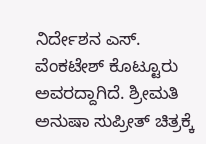ನಿರ್ದೇಶನ ಎಸ್. ವೆಂಕಟೇಶ್ ಕೊಟ್ಟೂರು ಅವರದ್ದಾಗಿದೆ. ಶ್ರೀಮತಿ ಅನುಷಾ ಸುಪ್ರೀತ್ ಚಿತ್ರಕ್ಕೆ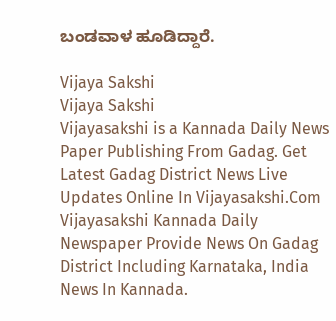ಬಂಡವಾಳ ಹೂಡಿದ್ದಾರೆ.

Vijaya Sakshi
Vijaya Sakshi
Vijayasakshi is a Kannada Daily News Paper Publishing From Gadag. Get Latest Gadag District News Live Updates Online In Vijayasakshi.Com Vijayasakshi Kannada Daily Newspaper Provide News On Gadag District Including Karnataka, India News In Kannada.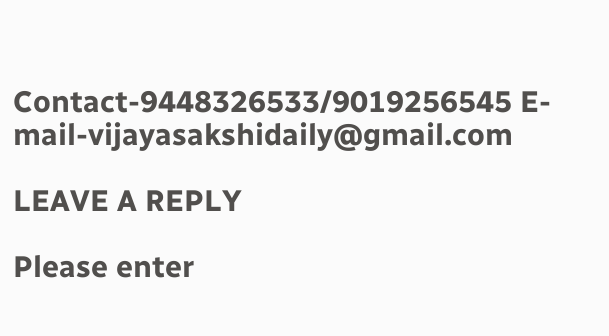Contact-9448326533/9019256545 E-mail-vijayasakshidaily@gmail.com

LEAVE A REPLY

Please enter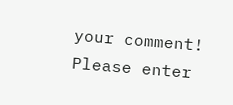your comment!
Please enter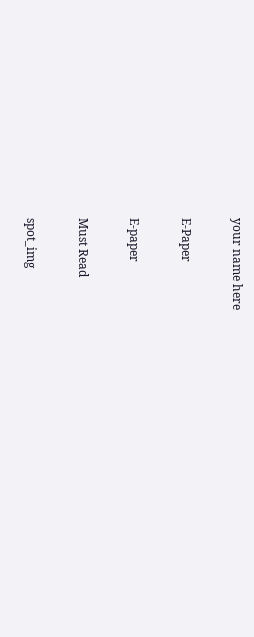your name here

E-Paper

E-paper

Must Read

spot_img